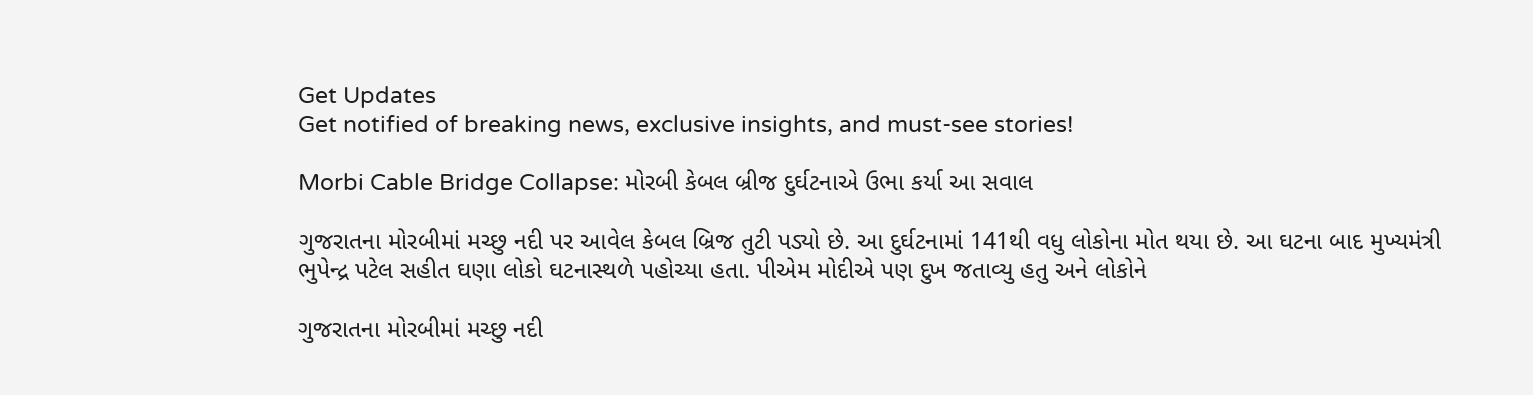Get Updates
Get notified of breaking news, exclusive insights, and must-see stories!

Morbi Cable Bridge Collapse: મોરબી કેબલ બ્રીજ દુર્ઘટનાએ ઉભા કર્યા આ સવાલ

ગુજરાતના મોરબીમાં મચ્છુ નદી પર આવેલ કેબલ બ્રિજ તુટી પડ્યો છે. આ દુર્ઘટનામાં 141થી વધુ લોકોના મોત થયા છે. આ ઘટના બાદ મુખ્યમંત્રી ભુપેન્દ્ર પટેલ સહીત ઘણા લોકો ઘટનાસ્થળે પહોચ્યા હતા. પીએમ મોદીએ પણ દુખ જતાવ્યુ હતુ અને લોકોને

ગુજરાતના મોરબીમાં મચ્છુ નદી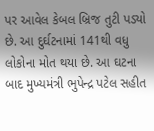પર આવેલ કેબલ બ્રિજ તુટી પડ્યો છે. આ દુર્ઘટનામાં 141થી વધુ લોકોના મોત થયા છે. આ ઘટના બાદ મુખ્યમંત્રી ભુપેન્દ્ર પટેલ સહીત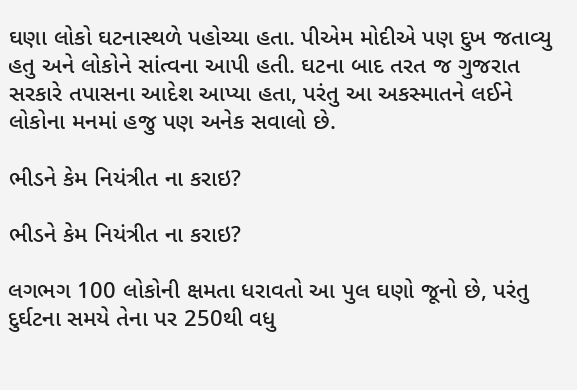ઘણા લોકો ઘટનાસ્થળે પહોચ્યા હતા. પીએમ મોદીએ પણ દુખ જતાવ્યુ હતુ અને લોકોને સાંત્વના આપી હતી. ઘટના બાદ તરત જ ગુજરાત સરકારે તપાસના આદેશ આપ્યા હતા, પરંતુ આ અકસ્માતને લઈને લોકોના મનમાં હજુ પણ અનેક સવાલો છે.

ભીડને કેમ નિયંત્રીત ના કરાઇ?

ભીડને કેમ નિયંત્રીત ના કરાઇ?

લગભગ 100 લોકોની ક્ષમતા ધરાવતો આ પુલ ઘણો જૂનો છે, પરંતુ દુર્ઘટના સમયે તેના પર 250થી વધુ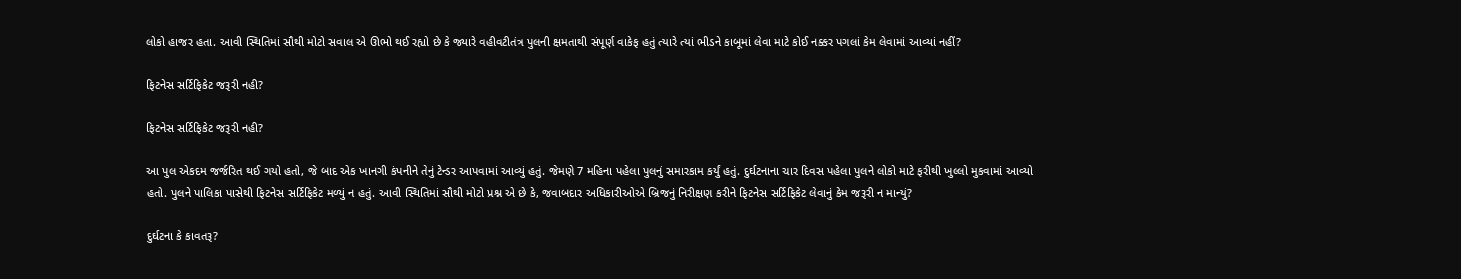લોકો હાજર હતા. આવી સ્થિતિમાં સૌથી મોટો સવાલ એ ઊભો થઈ રહ્યો છે કે જ્યારે વહીવટીતંત્ર પુલની ક્ષમતાથી સંપૂર્ણ વાકેફ હતું ત્યારે ત્યાં ભીડને કાબૂમાં લેવા માટે કોઈ નક્કર પગલાં કેમ લેવામાં આવ્યાં નહીં?

ફિટનેસ સર્ટિફિકેટ જરૂરી નહી?

ફિટનેસ સર્ટિફિકેટ જરૂરી નહી?

આ પુલ એકદમ જર્જરિત થઈ ગયો હતો, જે બાદ એક ખાનગી કંપનીને તેનું ટેન્ડર આપવામાં આવ્યું હતું. જેમણે 7 મહિના પહેલા પુલનું સમારકામ કર્યું હતું. દુર્ઘટનાના ચાર દિવસ પહેલા પુલને લોકો માટે ફરીથી ખુલ્લો મુકવામાં આવ્યો હતો. પુલને પાલિકા પાસેથી ફિટનેસ સર્ટિફિકેટ મળ્યું ન હતું. આવી સ્થિતિમાં સૌથી મોટો પ્રશ્ન એ છે કે, જવાબદાર અધિકારીઓએ બ્રિજનું નિરીક્ષણ કરીને ફિટનેસ સર્ટિફિકેટ લેવાનું કેમ જરૂરી ન માન્યું?

દુર્ઘટના કે કાવતરૂ?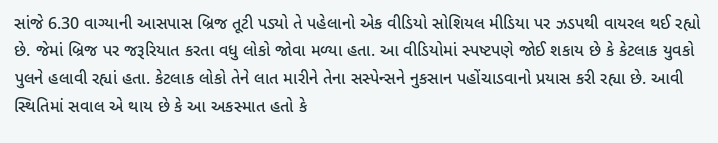સાંજે 6.30 વાગ્યાની આસપાસ બ્રિજ તૂટી પડ્યો તે પહેલાનો એક વીડિયો સોશિયલ મીડિયા પર ઝડપથી વાયરલ થઈ રહ્યો છે. જેમાં બ્રિજ પર જરૂરિયાત કરતા વધુ લોકો જોવા મળ્યા હતા. આ વીડિયોમાં સ્પષ્ટપણે જોઈ શકાય છે કે કેટલાક યુવકો પુલને હલાવી રહ્યાં હતા. કેટલાક લોકો તેને લાત મારીને તેના સસ્પેન્સને નુકસાન પહોંચાડવાનો પ્રયાસ કરી રહ્યા છે. આવી સ્થિતિમાં સવાલ એ થાય છે કે આ અકસ્માત હતો કે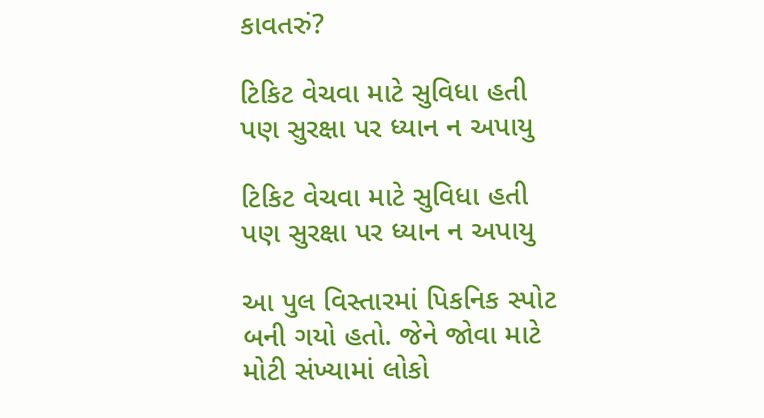કાવતરું?

ટિકિટ વેચવા માટે સુવિધા હતી પણ સુરક્ષા પર ધ્યાન ન અપાયુ

ટિકિટ વેચવા માટે સુવિધા હતી પણ સુરક્ષા પર ધ્યાન ન અપાયુ

આ પુલ વિસ્તારમાં પિકનિક સ્પોટ બની ગયો હતો. જેને જોવા માટે મોટી સંખ્યામાં લોકો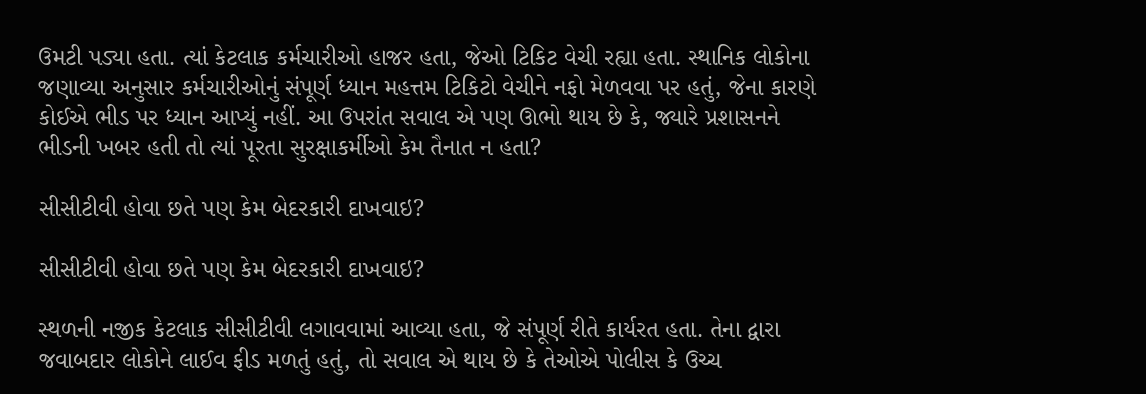ઉમટી પડ્યા હતા. ત્યાં કેટલાક કર્મચારીઓ હાજર હતા, જેઓ ટિકિટ વેચી રહ્યા હતા. સ્થાનિક લોકોના જણાવ્યા અનુસાર કર્મચારીઓનું સંપૂર્ણ ધ્યાન મહત્તમ ટિકિટો વેચીને નફો મેળવવા પર હતું, જેના કારણે કોઈએ ભીડ પર ધ્યાન આપ્યું નહીં. આ ઉપરાંત સવાલ એ પણ ઊભો થાય છે કે, જ્યારે પ્રશાસનને ભીડની ખબર હતી તો ત્યાં પૂરતા સુરક્ષાકર્મીઓ કેમ તૈનાત ન હતા?

સીસીટીવી હોવા છતે પણ કેમ બેદરકારી દાખવાઇ?

સીસીટીવી હોવા છતે પણ કેમ બેદરકારી દાખવાઇ?

સ્થળની નજીક કેટલાક સીસીટીવી લગાવવામાં આવ્યા હતા, જે સંપૂર્ણ રીતે કાર્યરત હતા. તેના દ્વારા જવાબદાર લોકોને લાઈવ ફીડ મળતું હતું, તો સવાલ એ થાય છે કે તેઓએ પોલીસ કે ઉચ્ચ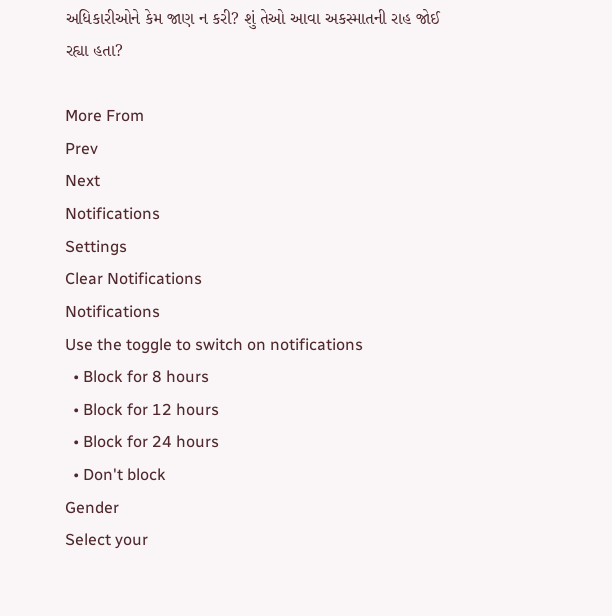અધિકારીઓને કેમ જાણ ન કરી? શું તેઓ આવા અકસ્માતની રાહ જોઈ રહ્યા હતા?

More From
Prev
Next
Notifications
Settings
Clear Notifications
Notifications
Use the toggle to switch on notifications
  • Block for 8 hours
  • Block for 12 hours
  • Block for 24 hours
  • Don't block
Gender
Select your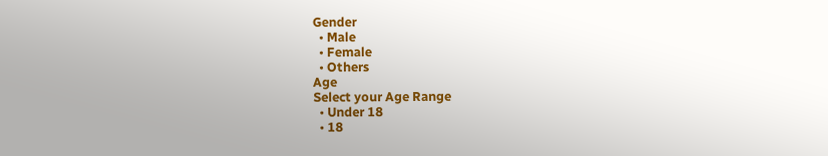Gender
  • Male
  • Female
  • Others
Age
Select your Age Range
  • Under 18
  • 18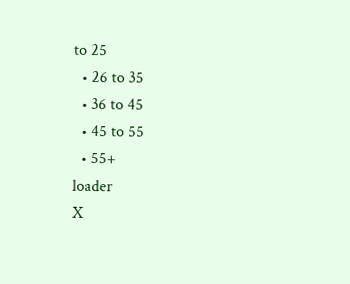to 25
  • 26 to 35
  • 36 to 45
  • 45 to 55
  • 55+
loader
X